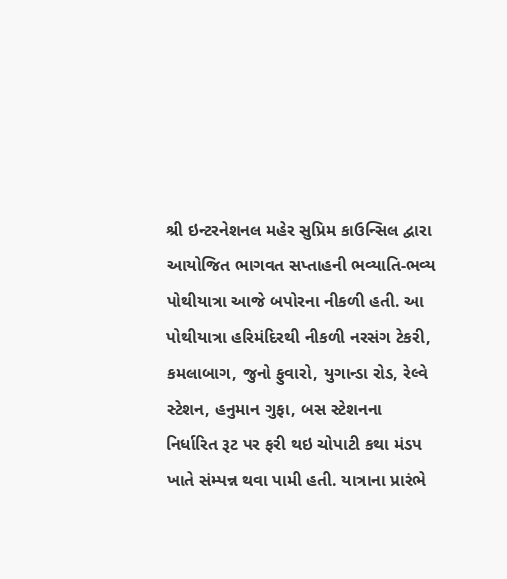શ્રી ઇન્ટરનેશનલ મહેર સુપ્રિમ કાઉન્સિલ દ્વારા આયોજિત ભાગવત સપ્તાહની ભવ્યાતિ-ભવ્ય પોથીયાત્રા આજે બપોરના નીકળી હતી. આ પોથીયાત્રા હરિમંદિરથી નીકળી નરસંગ ટેકરી, કમલાબાગ, જુનો ફુવારો, યુગાન્ડા રોડ, રેલ્વે સ્ટેશન, હનુમાન ગુફા, બસ સ્ટેશનના નિર્ધારિત રૂટ પર ફરી થઇ ચોપાટી કથા મંડપ ખાતે સંમ્પન્ન થવા પામી હતી. યાત્રાના પ્રારંભે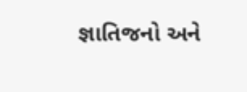જ્ઞાતિજનો અને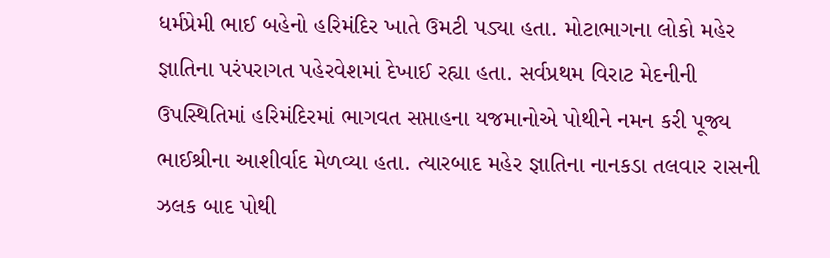ધર્મપ્રેમી ભાઈ બહેનો હરિમંદિર ખાતે ઉમટી પડ્યા હતા. મોટાભાગના લોકો મહેર જ્ઞાતિના પરંપરાગત પહેરવેશમાં દેખાઈ રહ્યા હતા. સર્વપ્રથમ વિરાટ મેદનીની ઉપસ્થિતિમાં હરિમંદિરમાં ભાગવત સપ્તાહના યજમાનોએ પોથીને નમન કરી પૂજ્ય ભાઈશ્રીના આશીર્વાદ મેળવ્યા હતા. ત્યારબાદ મહેર જ્ઞાતિના નાનકડા તલવાર રાસની ઝલક બાદ પોથી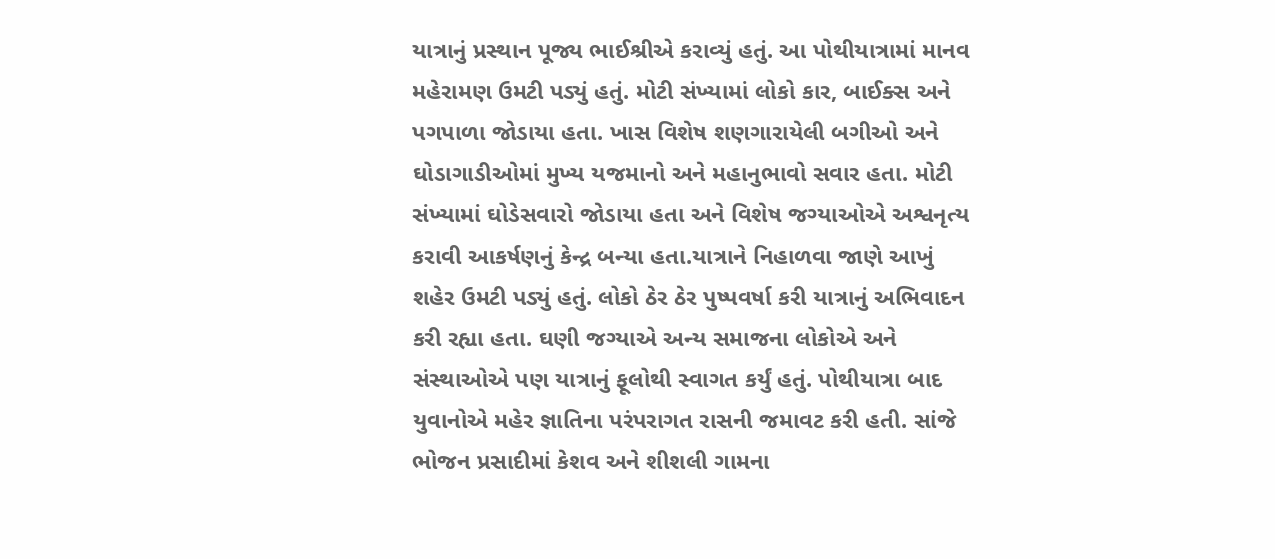યાત્રાનું પ્રસ્થાન પૂજ્ય ભાઈશ્રીએ કરાવ્યું હતું. આ પોથીયાત્રામાં માનવ મહેરામણ ઉમટી પડ્યું હતું. મોટી સંખ્યામાં લોકો કાર, બાઈક્સ અને પગપાળા જોડાયા હતા. ખાસ વિશેષ શણગારાયેલી બગીઓ અને ઘોડાગાડીઓમાં મુખ્ય યજમાનો અને મહાનુભાવો સવાર હતા. મોટી સંખ્યામાં ઘોડેસવારો જોડાયા હતા અને વિશેષ જગ્યાઓએ અશ્વનૃત્ય કરાવી આકર્ષણનું કેન્દ્ર બન્યા હતા.યાત્રાને નિહાળવા જાણે આખું શહેર ઉમટી પડ્યું હતું. લોકો ઠેર ઠેર પુષ્પવર્ષા કરી યાત્રાનું અભિવાદન કરી રહ્યા હતા. ઘણી જગ્યાએ અન્ય સમાજના લોકોએ અને સંસ્થાઓએ પણ યાત્રાનું ફૂલોથી સ્વાગત કર્યું હતું. પોથીયાત્રા બાદ યુવાનોએ મહેર જ્ઞાતિના પરંપરાગત રાસની જમાવટ કરી હતી. સાંજે ભોજન પ્રસાદીમાં કેશવ અને શીશલી ગામના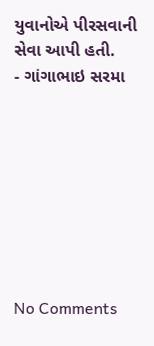યુવાનોએ પીરસવાની સેવા આપી હતી.
- ગાંગાભાઇ સરમા








No Comments